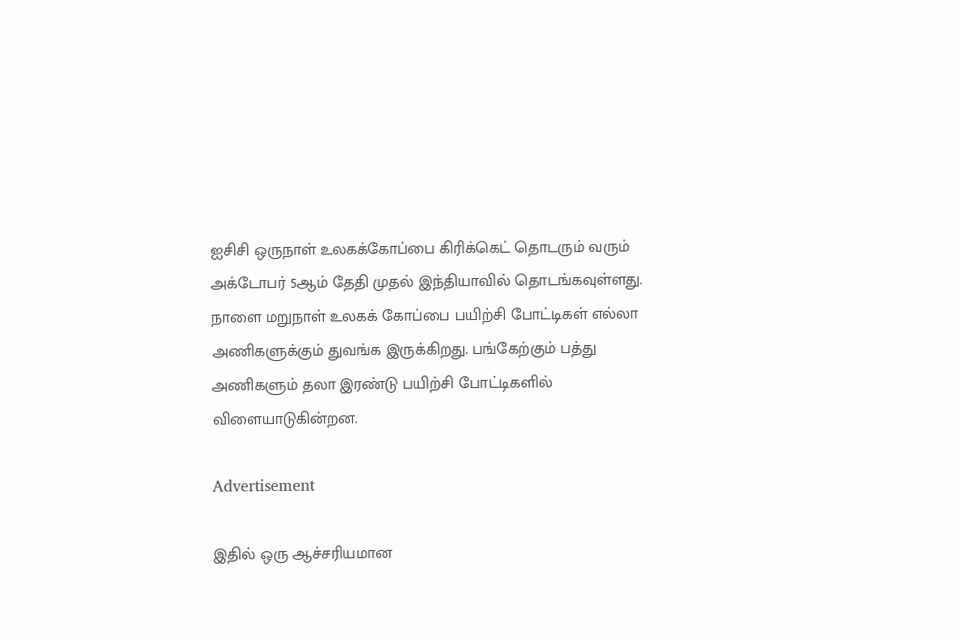ஐசிசி ஒருநாள் உலகக்கோப்பை கிரிக்கெட் தொடரும் வரும் அக்டோபர் 5ஆம் தேதி முதல் இந்தியாவில் தொடங்கவுள்ளது. நாளை மறுநாள் உலகக் கோப்பை பயிற்சி போட்டிகள் எல்லா அணிகளுக்கும் துவங்க இருக்கிறது. பங்கேற்கும் பத்து அணிகளும் தலா இரண்டு பயிற்சி போட்டிகளில் விளையாடுகின்றன.

Advertisement

இதில் ஒரு ஆச்சரியமான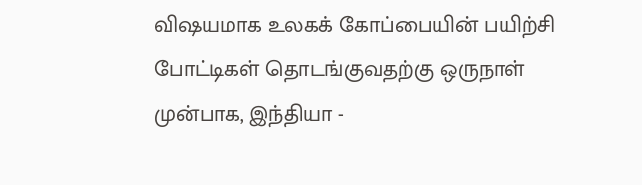விஷயமாக உலகக் கோப்பையின் பயிற்சி போட்டிகள் தொடங்குவதற்கு ஒருநாள் முன்பாக, இந்தியா -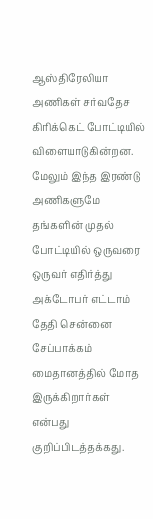ஆஸ்திரேலியா அணிகள் சர்வதேச கிரிக்கெட் போட்டியில் விளையாடுகின்றன. மேலும் இந்த இரண்டு அணிகளுமே தங்களின் முதல் போட்டியில் ஒருவரை ஒருவர் எதிர்த்து அக்டோபர் எட்டாம் தேதி சென்னை சேப்பாக்கம் மைதானத்தில் மோத இருக்கிறார்கள் என்பது குறிப்பிடத்தக்கது.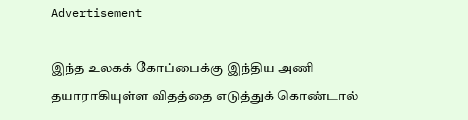Advertisement

இந்த உலகக் கோப்பைக்கு இந்திய அணி தயாராகியுள்ள விதத்தை எடுத்துக் கொண்டால்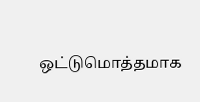ஒட்டுமொத்தமாக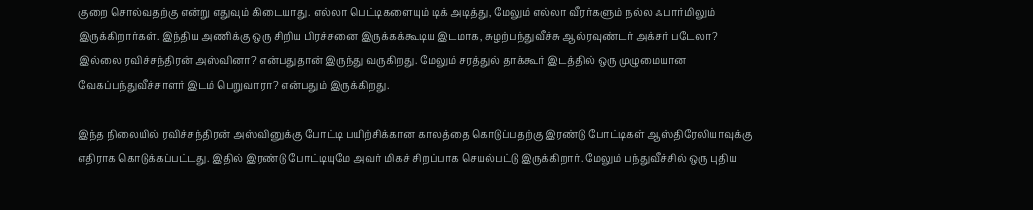குறை சொல்வதற்கு என்று எதுவும் கிடையாது. எல்லா பெட்டிகளையும் டிக் அடித்து, மேலும் எல்லா வீரர்களும் நல்ல ஃபார்மிலும் இருக்கிறார்கள். இந்திய அணிக்கு ஒரு சிறிய பிரச்சனை இருக்கக்கூடிய இடமாக, சுழற்பந்துவீச்சு ஆல்ரவுண்டர் அக்சர் படேலா? இல்லை ரவிச்சந்திரன் அஸ்வினா? என்பதுதான் இருந்து வருகிறது. மேலும் சரத்துல் தாக்கூர் இடத்தில் ஒரு முழுமையான வேகப்பந்துவீச்சாளர் இடம் பெறுவாரா? என்பதும் இருக்கிறது.

இந்த நிலையில் ரவிச்சந்திரன் அஸ்வினுக்கு போட்டி பயிற்சிக்கான காலத்தை கொடுப்பதற்கு இரண்டு போட்டிகள் ஆஸ்திரேலியாவுக்கு எதிராக கொடுக்கப்பட்டது. இதில் இரண்டு போட்டியுமே அவர் மிகச் சிறப்பாக செயல்பட்டு இருக்கிறார். மேலும் பந்துவீச்சில் ஒரு புதிய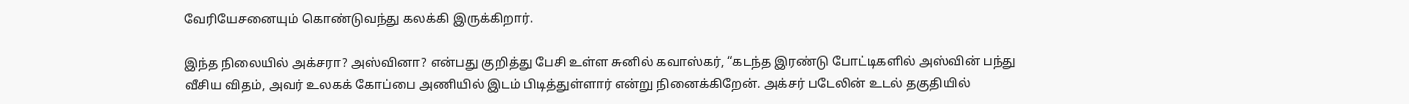வேரியேசனையும் கொண்டுவந்து கலக்கி இருக்கிறார்.

இந்த நிலையில் அக்சரா? அஸ்வினா? என்பது குறித்து பேசி உள்ள சுனில் கவாஸ்கர், “கடந்த இரண்டு போட்டிகளில் அஸ்வின் பந்து வீசிய விதம், அவர் உலகக் கோப்பை அணியில் இடம் பிடித்துள்ளார் என்று நினைக்கிறேன். அக்சர் படேலின் உடல் தகுதியில்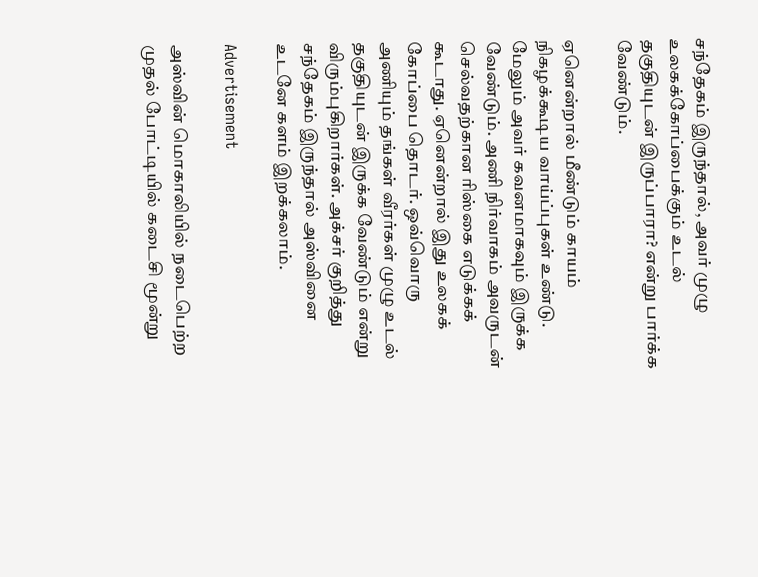சந்தேகம் இருந்தால், அவர் முழு உலகக்கோப்பைக்கும் உடல் தகுதியுடன் இருப்பாரா? என்று பார்க்க வேண்டும்.

ஏனென்றால் மீண்டும் காயம் நிகழக்கூடிய வாய்ப்புகள் உண்டு. மேலும் அவர் கவனமாகவும் இருக்க வேண்டும். அணி நிர்வாகம் அவருடன் செல்வதற்கான ரிஸ்கை எடுக்கக் கூடாது. ஏனென்றால் இது உலகக் கோப்பை தொடர். ஒவ்வொரு அணியும் தங்கள் வீரர்கள் முழு உடல் தகுதியுடன் இருக்க வேண்டும் என்று விரும்புகிறார்கள். அக்சர் குறித்து சந்தேகம் இருந்தால் அஸ்வினை உடனே களம் இறக்கலாம்.

Advertisement

அஸ்வின் மொகாலியில் நடைபெற்ற முதல் போட்டியில் கடைசி மூன்று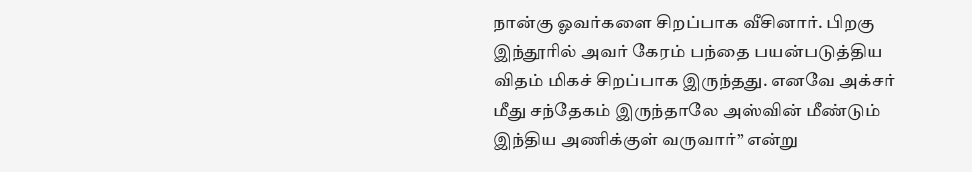நான்கு ஓவர்களை சிறப்பாக வீசினார். பிறகு இந்தூரில் அவர் கேரம் பந்தை பயன்படுத்திய விதம் மிகச் சிறப்பாக இருந்தது. எனவே அக்சர் மீது சந்தேகம் இருந்தாலே அஸ்வின் மீண்டும் இந்திய அணிக்குள் வருவார்” என்று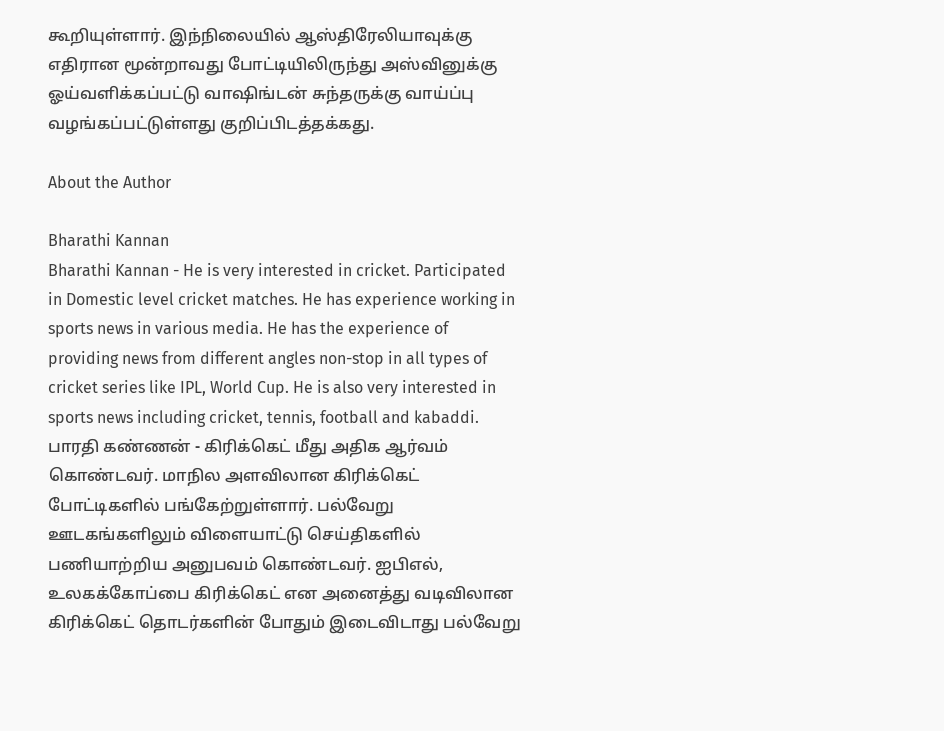கூறியுள்ளார். இந்நிலையில் ஆஸ்திரேலியாவுக்கு எதிரான மூன்றாவது போட்டியிலிருந்து அஸ்வினுக்கு ஓய்வளிக்கப்பட்டு வாஷிங்டன் சுந்தருக்கு வாய்ப்பு வழங்கப்பட்டுள்ளது குறிப்பிடத்தக்கது.

About the Author

Bharathi Kannan
Bharathi Kannan - He is very interested in cricket. Participated in Domestic level cricket matches. He has experience working in sports news in various media. He has the experience of providing news from different angles non-stop in all types of cricket series like IPL, World Cup. He is also very interested in sports news including cricket, tennis, football and kabaddi. பாரதி கண்ணன் - கிரிக்கெட் மீது அதிக ஆர்வம் கொண்டவர். மாநில அளவிலான கிரிக்கெட் போட்டிகளில் பங்கேற்றுள்ளார். பல்வேறு ஊடகங்களிலும் விளையாட்டு செய்திகளில் பணியாற்றிய அனுபவம் கொண்டவர். ஐபிஎல், உலகக்கோப்பை கிரிக்கெட் என அனைத்து வடிவிலான கிரிக்கெட் தொடர்களின் போதும் இடைவிடாது பல்வேறு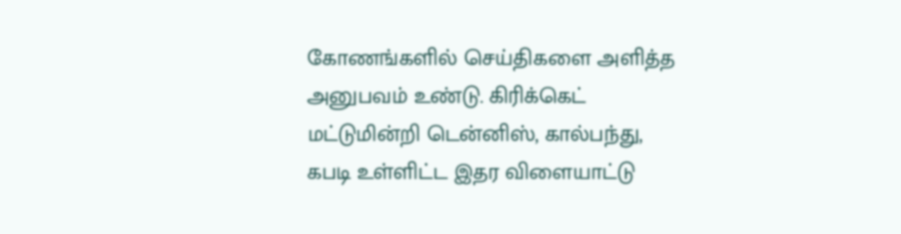கோணங்களில் செய்திகளை அளித்த அனுபவம் உண்டு. கிரிக்கெட் மட்டுமின்றி டென்னிஸ், கால்பந்து, கபடி உள்ளிட்ட இதர விளையாட்டு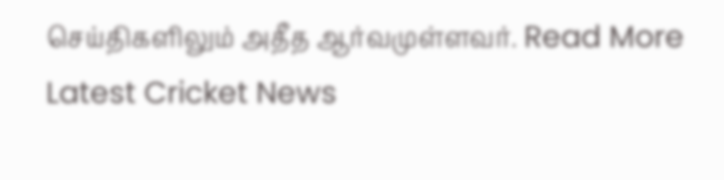செய்திகளிலும் அதீத ஆர்வமுள்ளவர். Read More
Latest Cricket News